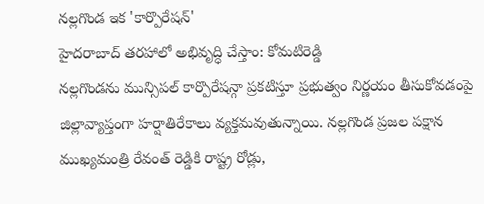నల్లగొండ ఇక 'కార్పొరేషన్'
హైదరాబాద్ తరహాలో అభివృద్ధి చేస్తాం: కోమటిరెడ్డి
నల్లగొండను మున్సిపల్ కార్పొరేషన్గా ప్రకటిస్తూ ప్రభుత్వం నిర్ణయం తీసుకోవడంపై జిల్లావ్యాప్తంగా హర్షాతిరేకాలు వ్యక్తమవుతున్నాయి. నల్లగొండ ప్రజల పక్షాన ముఖ్యమంత్రి రేవంత్ రెడ్డికి రాష్ట్ర రోడ్లు,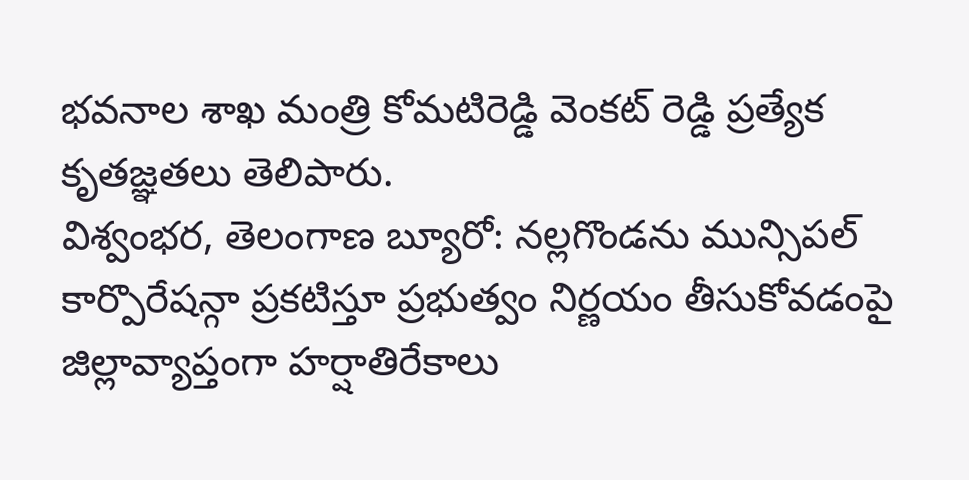భవనాల శాఖ మంత్రి కోమటిరెడ్డి వెంకట్ రెడ్డి ప్రత్యేక కృతజ్ఞతలు తెలిపారు.
విశ్వంభర, తెలంగాణ బ్యూరో: నల్లగొండను మున్సిపల్ కార్పొరేషన్గా ప్రకటిస్తూ ప్రభుత్వం నిర్ణయం తీసుకోవడంపై జిల్లావ్యాప్తంగా హర్షాతిరేకాలు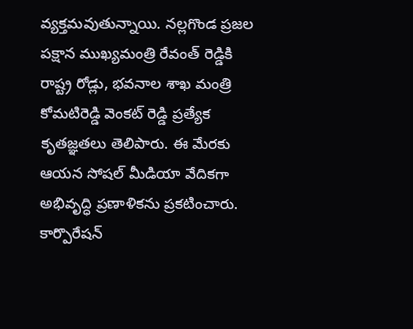వ్యక్తమవుతున్నాయి. నల్లగొండ ప్రజల పక్షాన ముఖ్యమంత్రి రేవంత్ రెడ్డికి రాష్ట్ర రోడ్లు, భవనాల శాఖ మంత్రి కోమటిరెడ్డి వెంకట్ రెడ్డి ప్రత్యేక కృతజ్ఞతలు తెలిపారు. ఈ మేరకు ఆయన సోషల్ మీడియా వేదికగా అభివృద్ధి ప్రణాళికను ప్రకటించారు. కార్పొరేషన్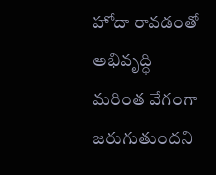హోదా రావడంతో అభివృద్ధి మరింత వేగంగా జరుగుతుందని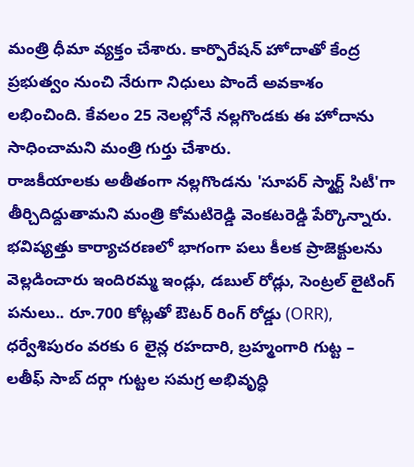మంత్రి ధీమా వ్యక్తం చేశారు. కార్పొరేషన్ హోదాతో కేంద్ర ప్రభుత్వం నుంచి నేరుగా నిధులు పొందే అవకాశం లభించింది. కేవలం 25 నెలల్లోనే నల్లగొండకు ఈ హోదాను సాధించామని మంత్రి గుర్తు చేశారు.
రాజకీయాలకు అతీతంగా నల్లగొండను 'సూపర్ స్మార్ట్ సిటీ'గా తీర్చిదిద్దుతామని మంత్రి కోమటిరెడ్డి వెంకటరెడ్డి పేర్కొన్నారు. భవిష్యత్తు కార్యాచరణలో భాగంగా పలు కీలక ప్రాజెక్టులను వెల్లడించారు ఇందిరమ్మ ఇండ్లు, డబుల్ రోడ్లు, సెంట్రల్ లైటింగ్ పనులు.. రూ.700 కోట్లతో ఔటర్ రింగ్ రోడ్డు (ORR), ధర్వేశిపురం వరకు 6 లైన్ల రహదారి, బ్రహ్మంగారి గుట్ట – లతీఫ్ సాబ్ దర్గా గుట్టల సమగ్ర అభివృద్ధి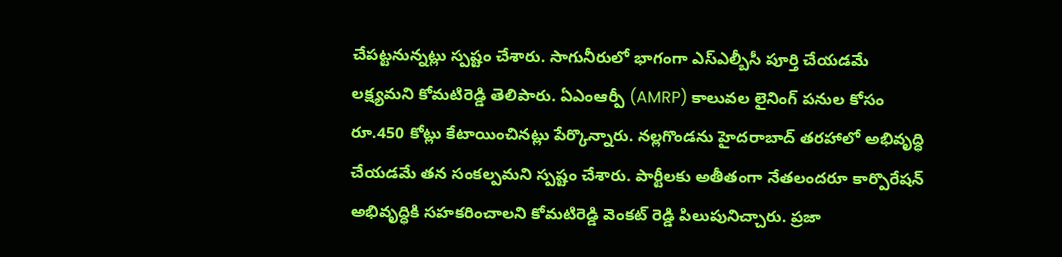చేపట్టనున్నట్లు స్పష్టం చేశారు. సాగునీరులో భాగంగా ఎస్ఎల్బీసీ పూర్తి చేయడమే లక్ష్యమని కోమటిరెడ్డి తెలిపారు. ఏఎంఆర్పీ (AMRP) కాలువల లైనింగ్ పనుల కోసం రూ.450 కోట్లు కేటాయించినట్లు పేర్కొన్నారు. నల్లగొండను హైదరాబాద్ తరహాలో అభివృద్ధి చేయడమే తన సంకల్పమని స్పష్టం చేశారు. పార్టీలకు అతీతంగా నేతలందరూ కార్పొరేషన్ అభివృద్ధికి సహకరించాలని కోమటిరెడ్డి వెంకట్ రెడ్డి పిలుపునిచ్చారు. ప్రజా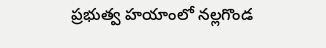ప్రభుత్వ హయాంలో నల్లగొండ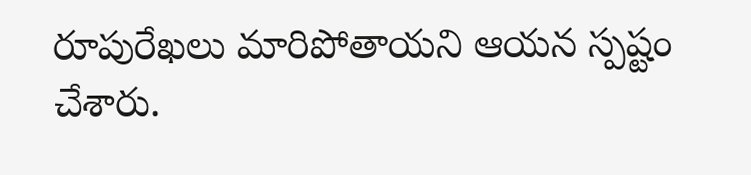రూపురేఖలు మారిపోతాయని ఆయన స్పష్టం చేశారు.